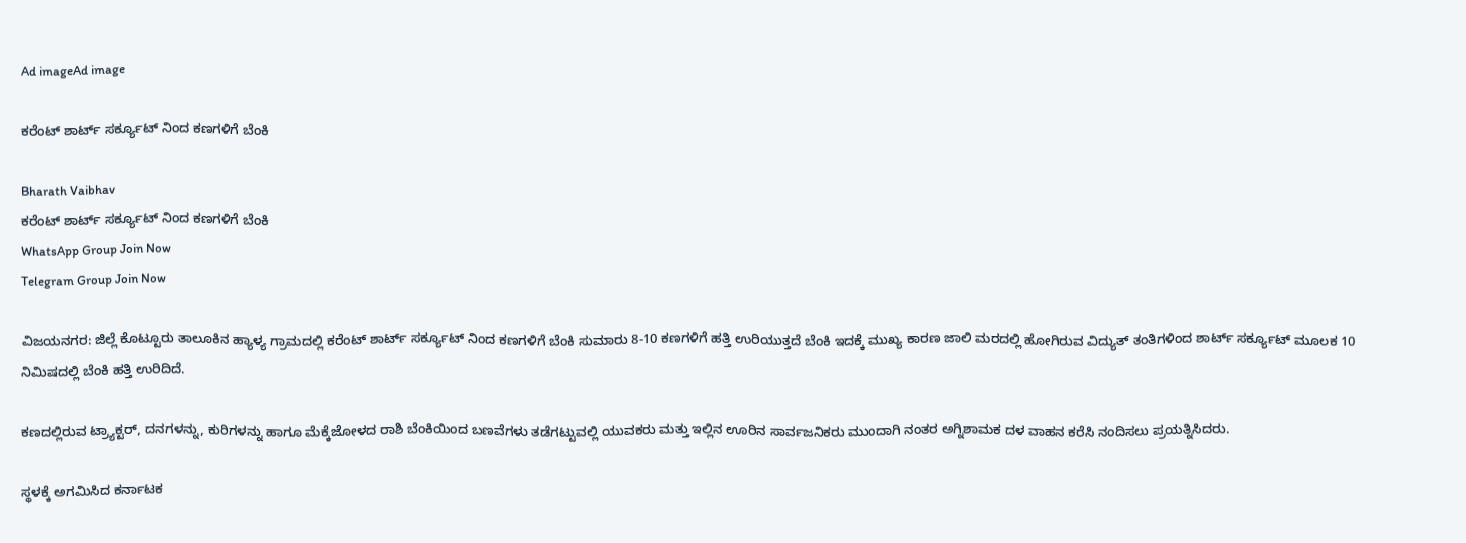Ad imageAd image

ಕರೆಂಟ್ ಶಾರ್ಟ್ ಸರ್ಕ್ಯೂಟ್ ನಿಂದ ಕಣಗಳಿಗೆ ಬೆಂಕಿ

Bharath Vaibhav
ಕರೆಂಟ್ ಶಾರ್ಟ್ ಸರ್ಕ್ಯೂಟ್ ನಿಂದ ಕಣಗಳಿಗೆ ಬೆಂಕಿ
WhatsApp Group Join Now
Telegram Group Join Now

ವಿಜಯನಗರ: ಜಿಲ್ಲೆ ಕೊಟ್ಟೂರು ತಾಲೂಕಿನ ಹ್ಯಾಳ್ಯ ಗ್ರಾಮದಲ್ಲಿ ಕರೆಂಟ್ ಶಾರ್ಟ್ ಸರ್ಕ್ಯೂಟ್ ನಿಂದ ಕಣಗಳಿಗೆ ಬೆಂಕಿ ಸುಮಾರು 8-10 ಕಣಗಳಿಗೆ ಹತ್ತಿ ಉರಿಯುತ್ತದೆ ಬೆಂಕಿ ಇದಕ್ಕೆ ಮುಖ್ಯ ಕಾರಣ ಜಾಲಿ ಮರದಲ್ಲಿ ಹೋಗಿರುವ ವಿದ್ಯುತ್ ತಂತಿಗಳಿಂದ ಶಾರ್ಟ್ ಸರ್ಕ್ಯೂಟ್ ಮೂಲಕ 10 ನಿಮಿಷದಲ್ಲಿ ಬೆಂಕಿ ಹತ್ತಿ ಉರಿದಿದೆ.

ಕಣದಲ್ಲಿರುವ ಟ್ರ್ಯಾಕ್ಟರ್, ದನಗಳನ್ನು, ಕುರಿಗಳನ್ನು ಹಾಗೂ ಮೆಕ್ಕೆಜೋಳದ ರಾಶಿ ಬೆಂಕಿಯಿಂದ ಬಣವೆಗಳು ತಡೆಗಟ್ಟುವಲ್ಲಿ ಯುವಕರು ಮತ್ತು ಇಲ್ಲಿನ ಊರಿನ ಸಾರ್ವಜನಿಕರು ಮುಂದಾಗಿ ನಂತರ ಅಗ್ನಿಶಾಮಕ ದಳ ವಾಹನ ಕರೆಸಿ ನಂದಿಸಲು ಪ್ರಯತ್ನಿಸಿದರು.

ಸ್ಥಳಕ್ಕೆ ಅಗಮಿಸಿದ ಕರ್ನಾಟಕ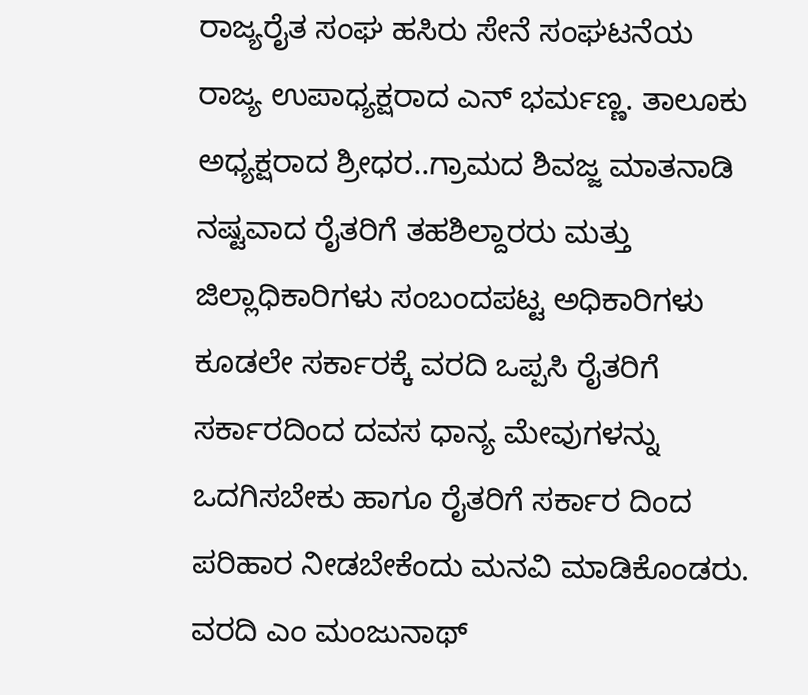ರಾಜ್ಯರೈತ ಸಂಘ ಹಸಿರು ಸೇನೆ ಸಂಘಟನೆಯ ರಾಜ್ಯ ಉಪಾಧ್ಯಕ್ಷರಾದ ಎನ್ ಭರ್ಮಣ್ಣ. ತಾಲೂಕು ಅಧ್ಯಕ್ಷರಾದ ಶ್ರೀಧರ..ಗ್ರಾಮದ ಶಿವಜ್ಜ ಮಾತನಾಡಿ ನಷ್ಟವಾದ ರೈತರಿಗೆ ತಹಶಿಲ್ದಾರರು ಮತ್ತು ಜಿಲ್ಲಾಧಿಕಾರಿಗಳು ಸಂಬಂದಪಟ್ಟ ಅಧಿಕಾರಿಗಳು ಕೂಡಲೇ ಸರ್ಕಾರಕ್ಕೆ ವರದಿ ಒಪ್ಪಸಿ ರೈತರಿಗೆ ಸರ್ಕಾರದಿಂದ ದವಸ ಧಾನ್ಯ ಮೇವುಗಳನ್ನು ಒದಗಿಸಬೇಕು ಹಾಗೂ ರೈತರಿಗೆ ಸರ್ಕಾರ ದಿಂದ ಪರಿಹಾರ ನೀಡಬೇಕೆಂದು ಮನವಿ ಮಾಡಿಕೊಂಡರು. ವರದಿ ಎಂ ಮಂಜುನಾಥ್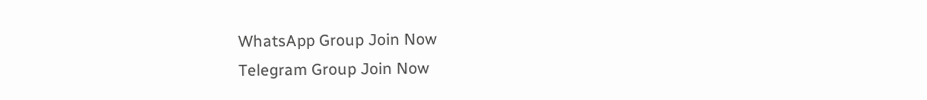WhatsApp Group Join Now
Telegram Group Join Now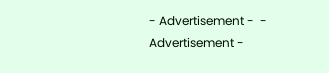- Advertisement -  - Advertisement -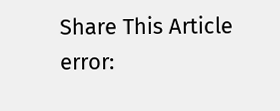Share This Article
error: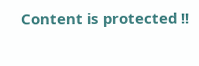Content is protected !!